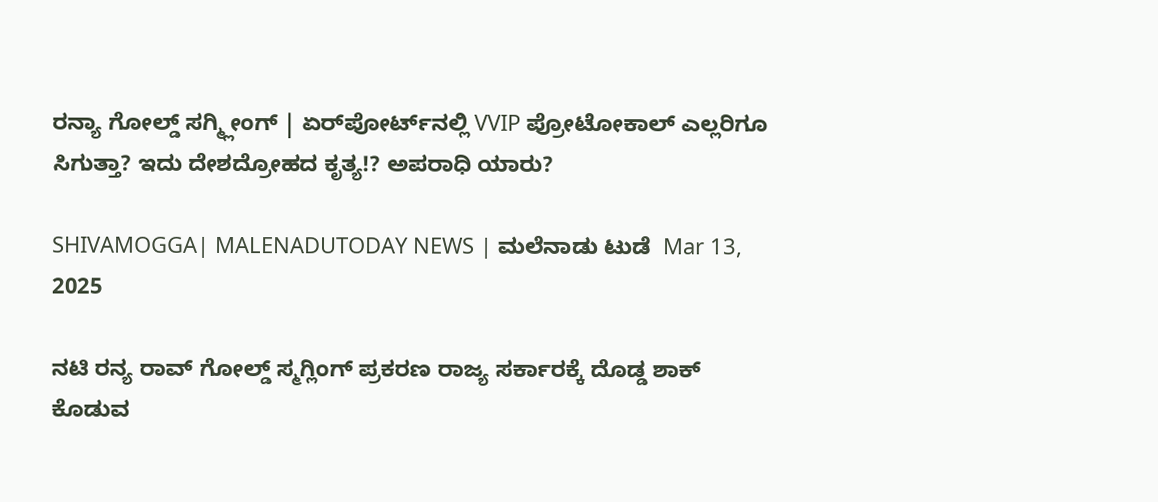ರನ್ಯಾ ಗೋಲ್ಡ್‌ ಸಗ್ಮ್ಲೀಂಗ್‌ | ಏರ್‌ಪೋರ್ಟ್‌ನಲ್ಲಿ VVIP ಪ್ರೋಟೋಕಾಲ್‌ ಎಲ್ಲರಿಗೂ ಸಿಗುತ್ತಾ? ಇದು ದೇಶದ್ರೋಹದ ಕೃತ್ಯ!? ಅಪರಾಧಿ ಯಾರು?

SHIVAMOGGA| MALENADUTODAY NEWS | ಮಲೆನಾಡು ಟುಡೆ  Mar 13, 2025

ನಟಿ ರನ್ಯ ರಾವ್‌ ಗೋಲ್ಡ್‌ ಸ್ಮಗ್ಲಿಂಗ್‌ ಪ್ರಕರಣ ರಾಜ್ಯ ಸರ್ಕಾರಕ್ಕೆ ದೊಡ್ಡ ಶಾಕ್‌ ಕೊಡುವ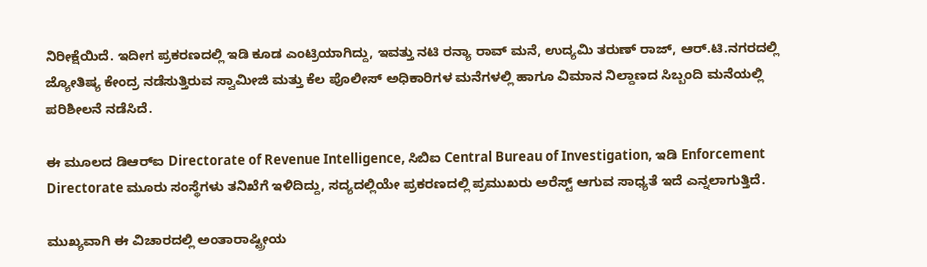ನಿರೀಕ್ಷೆಯಿದೆ. ಇದೀಗ ಪ್ರಕರಣದಲ್ಲಿ ಇಡಿ ಕೂಡ ಎಂಟ್ರಿಯಾಗಿದ್ದು, ಇವತ್ತು ನಟಿ ರನ್ಯಾ ರಾವ್ ಮನೆ, ಉದ್ಯಮಿ ತರುಣ್‌ ರಾಜ್, ಆರ್‌.ಟಿ.ನಗರದಲ್ಲಿ ಜ್ಯೋತಿಷ್ಯ ಕೇಂದ್ರ ನಡೆಸುತ್ತಿರುವ ಸ್ವಾಮೀಜಿ ಮತ್ತು ಕೆಲ ಪೊಲೀಸ್‌ ಅಧಿಕಾರಿಗಳ ಮನೆಗಳಲ್ಲಿ ಹಾಗೂ ವಿಮಾನ ನಿಲ್ದಾಣದ ಸಿಬ್ಬಂದಿ ಮನೆಯಲ್ಲಿ ಪರಿಶೀಲನೆ ನಡೆಸಿದೆ.

ಈ ಮೂಲದ ಡಿಆರ್‌ಐ Directorate of Revenue Intelligence, ಸಿಬಿಐ Central Bureau of Investigation, ಇಡಿ Enforcement Directorate ಮೂರು ಸಂಸ್ಥೆಗಳು ತನಿಖೆಗೆ ಇಳಿದಿದ್ದು, ಸದ್ಯದಲ್ಲಿಯೇ ಪ್ರಕರಣದಲ್ಲಿ ಪ್ರಮುಖರು ಅರೆಸ್ಟ್‌ ಆಗುವ ಸಾಧ್ಯತೆ ಇದೆ ಎನ್ನಲಾಗುತ್ತಿದೆ.

ಮುಖ್ಯವಾಗಿ ಈ ವಿಚಾರದಲ್ಲಿ ಅಂತಾರಾಷ್ಟ್ರೀಯ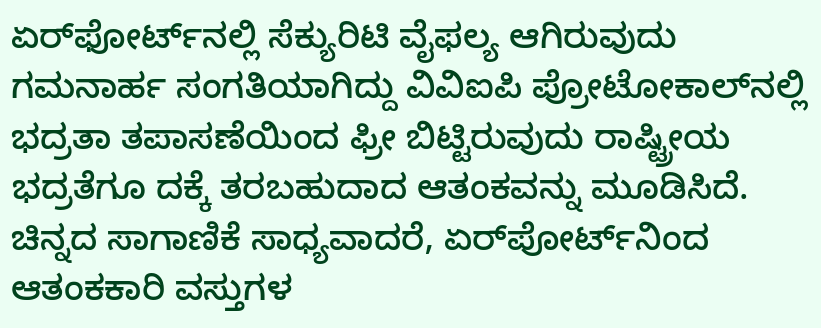ಏರ್‌ಫೋರ್ಟ್‌ನಲ್ಲಿ ಸೆಕ್ಯುರಿಟಿ ವೈಫಲ್ಯ ಆಗಿರುವುದು ಗಮನಾರ್ಹ ಸಂಗತಿಯಾಗಿದ್ದು ವಿವಿಐಪಿ ಪ್ರೋಟೋಕಾಲ್‌ನಲ್ಲಿ ಭದ್ರತಾ ತಪಾಸಣೆಯಿಂದ ಫ್ರೀ ಬಿಟ್ಟಿರುವುದು ರಾಷ್ಟ್ರೀಯ ಭದ್ರತೆಗೂ ದಕ್ಕೆ ತರಬಹುದಾದ ಆತಂಕವನ್ನು ಮೂಡಿಸಿದೆ. ಚಿನ್ನದ ಸಾಗಾಣಿಕೆ ಸಾಧ್ಯವಾದರೆ, ಏರ್‌ಪೋರ್ಟ್‌ನಿಂದ ಆತಂಕಕಾರಿ ವಸ್ತುಗಳ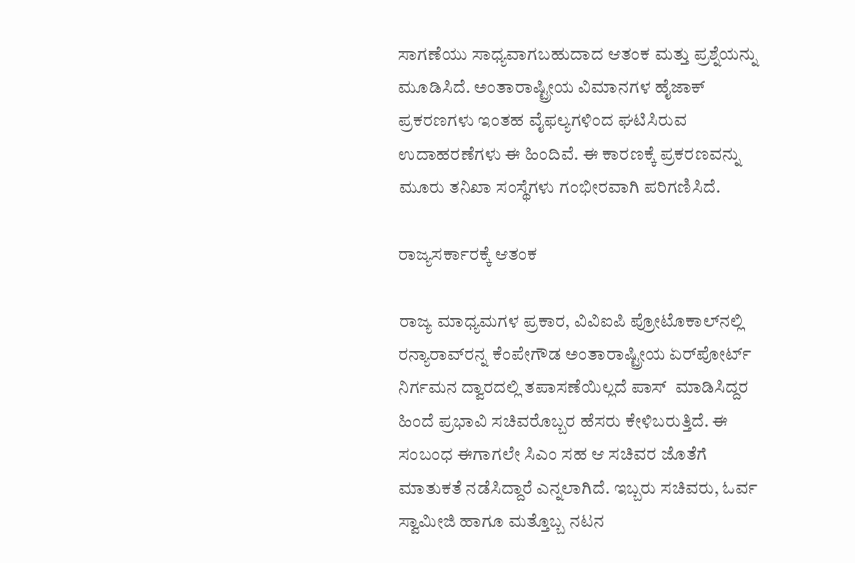ಸಾಗಣೆಯು ಸಾಧ್ಯವಾಗಬಹುದಾದ ಆತಂಕ ಮತ್ತು ಪ್ರಶ್ನೆಯನ್ನು ಮೂಡಿಸಿದೆ. ಅಂತಾರಾಷ್ಟ್ರೀಯ ವಿಮಾನಗಳ ಹೈಜಾಕ್‌ ಪ್ರಕರಣಗಳು ಇಂತಹ ವೈಫಲ್ಯಗಳಿಂದ ಘಟಿಸಿರುವ ಉದಾಹರಣೆಗಳು ಈ ಹಿಂದಿವೆ. ಈ ಕಾರಣಕ್ಕೆ ಪ್ರಕರಣವನ್ನು ಮೂರು ತನಿಖಾ ಸಂಸ್ಥೆಗಳು ಗಂಭೀರವಾಗಿ ಪರಿಗಣಿಸಿದೆ.

ರಾಜ್ಯಸರ್ಕಾರಕ್ಕೆ ಆತಂಕ

ರಾಜ್ಯ ಮಾಧ್ಯಮಗಳ ಪ್ರಕಾರ, ವಿವಿಐಪಿ ಪ್ರೋಟೊಕಾಲ್‌ನಲ್ಲಿ ರನ್ಯಾರಾವ್‌ರನ್ನ ಕೆಂಪೇಗೌಡ ಅಂತಾರಾಷ್ಟ್ರೀಯ ಏರ್‌ಪೋರ್ಟ್‌ ನಿರ್ಗಮನ ದ್ವಾರದಲ್ಲಿ ತಪಾಸಣೆಯಿಲ್ಲದೆ ಪಾಸ್‌  ಮಾಡಿಸಿದ್ದರ ಹಿಂದೆ ಪ್ರಭಾವಿ ಸಚಿವರೊಬ್ಬರ ಹೆಸರು ಕೇಳಿಬರುತ್ತಿದೆ. ಈ ಸಂಬಂಧ ಈಗಾಗಲೇ ಸಿಎಂ ಸಹ ಆ ಸಚಿವರ ಜೊತೆಗೆ ಮಾತುಕತೆ ನಡೆಸಿದ್ದಾರೆ ಎನ್ನಲಾಗಿದೆ. ಇಬ್ಬರು ಸಚಿವರು, ಓರ್ವ ಸ್ವಾಮೀಜಿ ಹಾಗೂ ಮತ್ತೊಬ್ಬ ನಟನ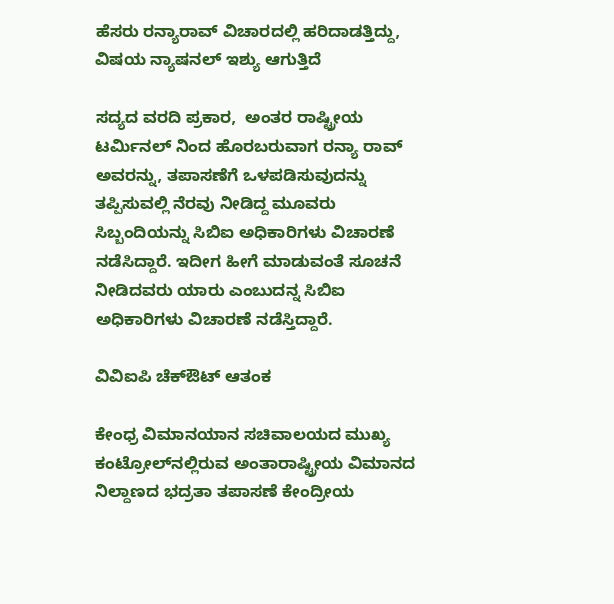ಹೆಸರು ರನ್ಯಾರಾವ್‌ ವಿಚಾರದಲ್ಲಿ ಹರಿದಾಡತ್ತಿದ್ದು, ವಿಷಯ ನ್ಯಾಷನಲ್‌ ಇಶ್ಯು ಆಗುತ್ತಿದೆ

ಸದ್ಯದ ವರದಿ ಪ್ರಕಾರ,  ಅಂತರ ರಾಷ್ಟ್ರೀಯ ಟರ್ಮಿನಲ್‌ ನಿಂದ ಹೊರಬರುವಾಗ ರನ್ಯಾ ರಾವ್‌ ಅವರನ್ನು, ತಪಾಸಣೆಗೆ ಒಳಪಡಿಸುವುದನ್ನು ತಪ್ಪಿಸುವಲ್ಲಿ ನೆರವು ನೀಡಿದ್ದ ಮೂವರು ಸಿಬ್ಬಂದಿಯನ್ನು ಸಿಬಿಐ ಅಧಿಕಾರಿಗಳು ವಿಚಾರಣೆ ನಡೆಸಿದ್ದಾರೆ. ಇದೀಗ ಹೀಗೆ ಮಾಡುವಂತೆ ಸೂಚನೆ ನೀಡಿದವರು ಯಾರು ಎಂಬುದನ್ನ ಸಿಬಿಐ ಅಧಿಕಾರಿಗಳು ವಿಚಾರಣೆ ನಡೆಸ್ತಿದ್ದಾರೆ.

ವಿವಿಐಪಿ ಚೆಕ್‌ಔಟ್‌ ಆತಂಕ

ಕೇಂಧ್ರ ವಿಮಾನಯಾನ ಸಚಿವಾಲಯದ ಮುಖ್ಯ ಕಂಟ್ರೋಲ್‌ನಲ್ಲಿರುವ ಅಂತಾರಾಷ್ಟ್ರೀಯ ವಿಮಾನದ ನಿಲ್ದಾಣದ ಭದ್ರತಾ ತಪಾಸಣೆ ಕೇಂದ್ರೀಯ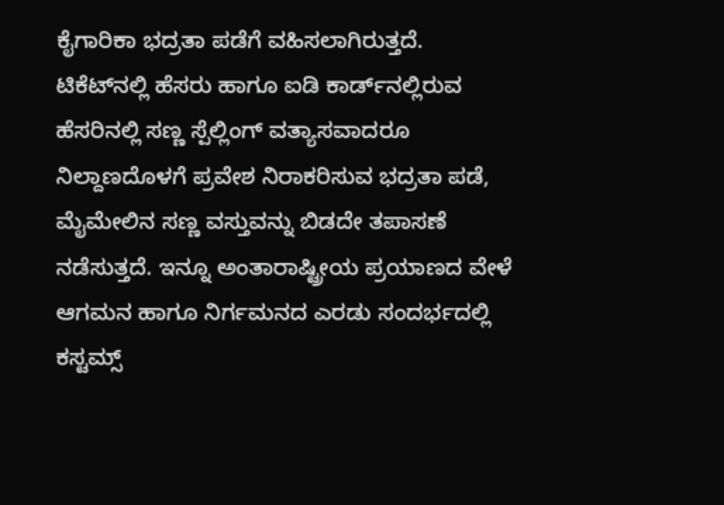ಕೈಗಾರಿಕಾ ಭದ್ರತಾ ಪಡೆಗೆ ವಹಿಸಲಾಗಿರುತ್ತದೆ. ಟಿಕೆಟ್‌ನಲ್ಲಿ ಹೆಸರು ಹಾಗೂ ಐಡಿ ಕಾರ್ಡ್‌ನಲ್ಲಿರುವ ಹೆಸರಿನಲ್ಲಿ ಸಣ್ಣ ಸ್ಪೆಲ್ಲಿಂಗ್‌ ವತ್ಯಾಸವಾದರೂ ನಿಲ್ದಾಣದೊಳಗೆ ಪ್ರವೇಶ ನಿರಾಕರಿಸುವ ಭದ್ರತಾ ಪಡೆ, ಮೈಮೇಲಿನ ಸಣ್ಣ ವಸ್ತುವನ್ನು ಬಿಡದೇ ತಪಾಸಣೆ ನಡೆಸುತ್ತದೆ. ಇನ್ನೂ ಅಂತಾರಾಷ್ಟ್ರೀಯ ಪ್ರಯಾಣದ ವೇಳೆ ಆಗಮನ ಹಾಗೂ ನಿರ್ಗಮನದ ಎರಡು ಸಂದರ್ಭದಲ್ಲಿ ಕಸ್ಟಮ್ಸ್‌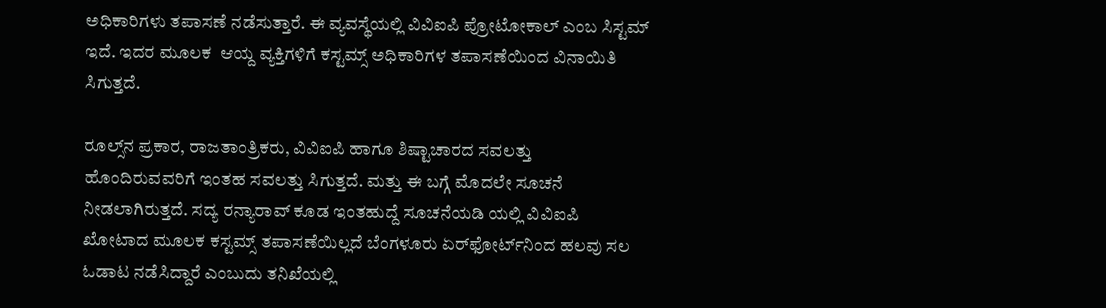ಅಧಿಕಾರಿಗಳು ತಪಾಸಣೆ ನಡೆಸುತ್ತಾರೆ. ಈ ವ್ಯವಸ್ಥೆಯಲ್ಲಿ ವಿವಿಐಪಿ ಪ್ರೋಟೋಕಾಲ್‌ ಎಂಬ ಸಿಸ್ಟಮ್‌ ಇದೆ. ಇದರ ಮೂಲಕ  ಆಯ್ದ ವ್ಯಕ್ತಿಗಳಿಗೆ ಕಸ್ಟಮ್ಸ್‌ ಅಧಿಕಾರಿಗಳ ತಪಾಸಣೆಯಿಂದ ವಿನಾಯಿತಿ ಸಿಗುತ್ತದೆ.

ರೂಲ್ಸ್‌ನ ಪ್ರಕಾರ, ರಾಜತಾಂತ್ರಿಕರು, ವಿವಿಐಪಿ ಹಾಗೂ ಶಿಷ್ಟಾಚಾರದ ಸವಲತ್ತು  ಹೊಂದಿರುವವರಿಗೆ ಇಂತಹ ಸವಲತ್ತು ಸಿಗುತ್ತದೆ. ಮತ್ತು ಈ ಬಗ್ಗೆ ಮೊದಲೇ ಸೂಚನೆ ನೀಡಲಾಗಿರುತ್ತದೆ. ಸದ್ಯ ರನ್ಯಾರಾವ್‌ ಕೂಡ ಇಂತಹುದ್ದೆ ಸೂಚನೆಯಡಿ ಯಲ್ಲಿ ವಿವಿಐಪಿ ಖೋಟಾದ ಮೂಲಕ ಕಸ್ಟಮ್ಸ್‌ ತಪಾಸಣೆಯಿಲ್ಲದೆ ಬೆಂಗಳೂರು ಏರ್‌ಫೋರ್ಟ್‌ನಿಂದ ಹಲವು ಸಲ ಓಡಾಟ ನಡೆಸಿದ್ದಾರೆ ಎಂಬುದು ತನಿಖೆಯಲ್ಲಿ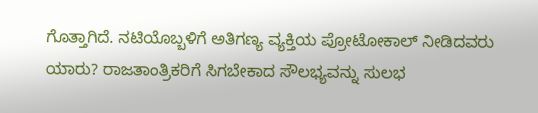ಗೊತ್ತಾಗಿದೆ. ನಟಿಯೊಬ್ಬಳಿಗೆ ಅತಿಗಣ್ಯ ವ್ಯಕ್ತಿಯ ಪ್ರೋಟೋಕಾಲ್‌ ನೀಡಿದವರು ಯಾರು? ರಾಜತಾಂತ್ರಿಕರಿಗೆ ಸಿಗಬೇಕಾದ ಸೌಲಭ್ಯವನ್ನು ಸುಲಭ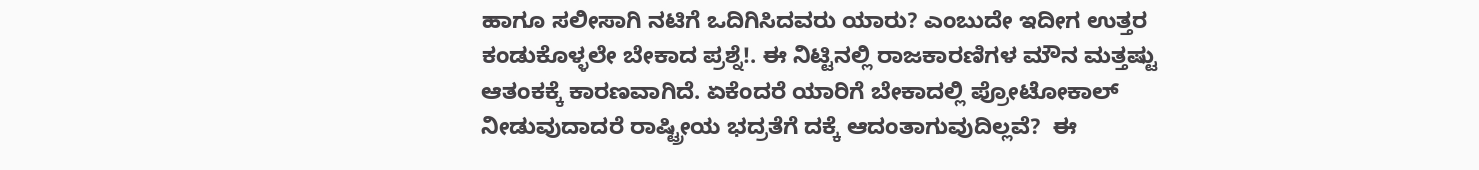ಹಾಗೂ ಸಲೀಸಾಗಿ ನಟಿಗೆ ಒದಿಗಿಸಿದವರು ಯಾರು? ಎಂಬುದೇ ಇದೀಗ ಉತ್ತರ ಕಂಡುಕೊಳ್ಳಲೇ ಬೇಕಾದ ಪ್ರಶ್ನೆ!. ಈ ನಿಟ್ಟಿನಲ್ಲಿ ರಾಜಕಾರಣಿಗಳ ಮೌನ ಮತ್ತಷ್ಟು ಆತಂಕಕ್ಕೆ ಕಾರಣವಾಗಿದೆ. ಏಕೆಂದರೆ ಯಾರಿಗೆ ಬೇಕಾದಲ್ಲಿ ಪ್ರೋಟೋಕಾಲ್‌ ನೀಡುವುದಾದರೆ ರಾಷ್ಟ್ರೀಯ ಭದ್ರತೆಗೆ ದಕ್ಕೆ ಆದಂತಾಗುವುದಿಲ್ಲವೆ?  ಈ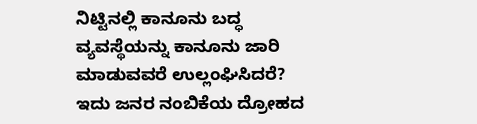ನಿಟ್ಟಿನಲ್ಲಿ ಕಾನೂನು ಬದ್ಧ ವ್ಯವಸ್ಥೆಯನ್ನು ಕಾನೂನು ಜಾರಿ ಮಾಡುವವರೆ ಉಲ್ಲಂಘಿಸಿದರೆ? ಇದು ಜನರ ನಂಬಿಕೆಯ ದ್ರೋಹದ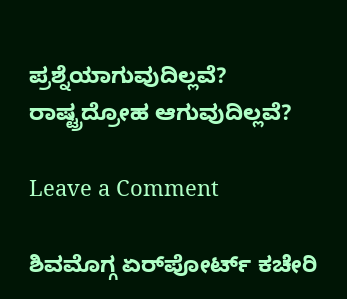ಪ್ರಶ್ನೆಯಾಗುವುದಿಲ್ಲವೆ? ರಾಷ್ಟ್ರದ್ರೋಹ ಆಗುವುದಿಲ್ಲವೆ?

Leave a Comment

ಶಿವಮೊಗ್ಗ ಏರ್‌ಪೋರ್ಟ್ ಕಚೇರಿ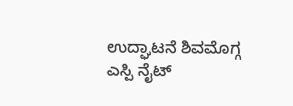ಉದ್ಘಾಟನೆ ಶಿವಮೊಗ್ಗ ಎಸ್ಪಿ ನೈಟ್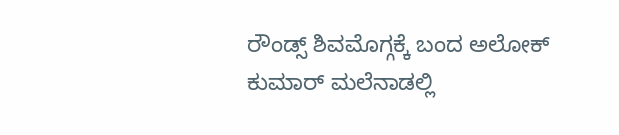ರೌಂಡ್ಸ್ ಶಿವಮೊಗ್ಗಕ್ಕೆ ಬಂದ ಅಲೋಕ್ ಕುಮಾರ್ ಮಲೆನಾಡಲ್ಲಿ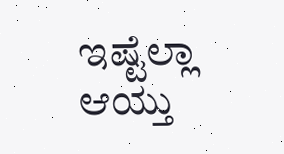ಇಷ್ಟೆಲ್ಲಾ ಆಯ್ತು